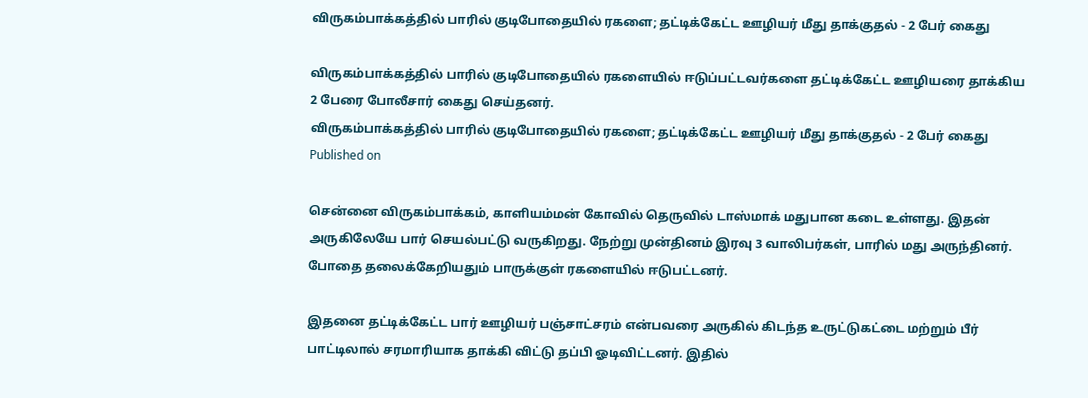விருகம்பாக்கத்தில் பாரில் குடிபோதையில் ரகளை; தட்டிக்கேட்ட ஊழியர் மீது தாக்குதல் - 2 பேர் கைது

விருகம்பாக்கத்தில் பாரில் குடிபோதையில் ரகளையில் ஈடுப்பட்டவர்களை தட்டிக்கேட்ட ஊழியரை தாக்கிய 2 பேரை போலீசார் கைது செய்தனர்.
விருகம்பாக்கத்தில் பாரில் குடிபோதையில் ரகளை; தட்டிக்கேட்ட ஊழியர் மீது தாக்குதல் - 2 பேர் கைது
Published on

சென்னை விருகம்பாக்கம், காளியம்மன் கோவில் தெருவில் டாஸ்மாக் மதுபான கடை உள்ளது. இதன் அருகிலேயே பார் செயல்பட்டு வருகிறது. நேற்று முன்தினம் இரவு 3 வாலிபர்கள், பாரில் மது அருந்தினர். போதை தலைக்கேறியதும் பாருக்குள் ரகளையில் ஈடுபட்டனர்.

இதனை தட்டிக்கேட்ட பார் ஊழியர் பஞ்சாட்சரம் என்பவரை அருகில் கிடந்த உருட்டுகட்டை மற்றும் பீர் பாட்டிலால் சரமாரியாக தாக்கி விட்டு தப்பி ஓடிவிட்டனர். இதில்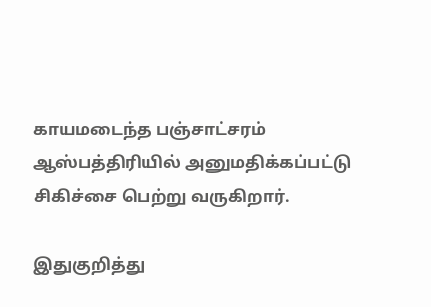காயமடைந்த பஞ்சாட்சரம் ஆஸ்பத்திரியில் அனுமதிக்கப்பட்டு சிகிச்சை பெற்று வருகிறார்.

இதுகுறித்து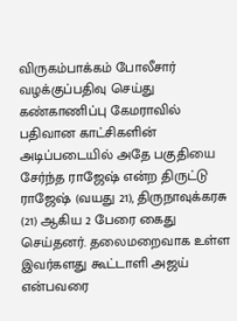விருகம்பாக்கம் போலீசார் வழக்குப்பதிவு செய்து கண்காணிப்பு கேமராவில் பதிவான காட்சிகளின் அடிப்படையில் அதே பகுதியை சேர்ந்த ராஜேஷ் என்ற திருட்டு ராஜேஷ் (வயது 21), திருநாவுக்கரசு (21) ஆகிய 2 பேரை கைது செய்தனர். தலைமறைவாக உள்ள இவர்களது கூட்டாளி அஜய் என்பவரை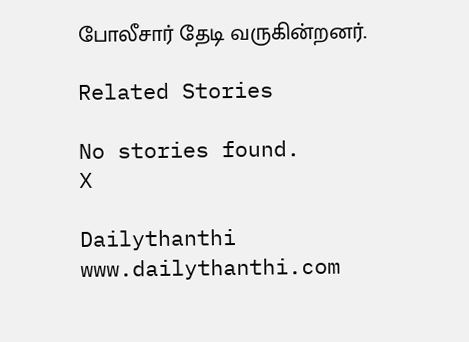போலீசார் தேடி வருகின்றனர்.

Related Stories

No stories found.
X

Dailythanthi
www.dailythanthi.com